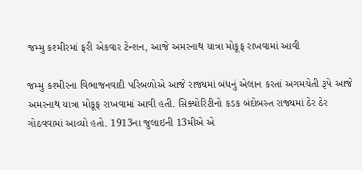જમ્મુ કશ્મીરમાં ફરી એકવાર ટેન્શન, આજે અમરનાથ યાત્રા મોકૂફ રાખવામાં આવી

જમ્મુ કશ્મીરના વિભાજનવાદી પરિબળોએ આજે રાજ્યમાં બંધનું એલાન કરતાં અગમચેતી રૂપે આજે અમરનાથ યાત્રા મોકૂફ રાખવામાં આવી હતી. સિક્યોરિટીનો કડક બંદોબસ્ત રાજ્યમાં ઠેર ઠેર ગોઠવવામાં આવ્યો હતો. 1913ના જુલાઇની 13મીએ એ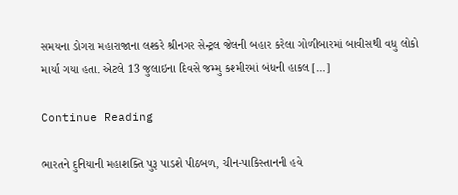સમયના ડોગરા મહારાજાના લશ્કરે શ્રીનગર સેન્ટ્રલ જેલની બહાર કરેલા ગોળીબારમાં બાવીસથી વધુ લોકો માર્યા ગયા હતા. એટલે 13 જુલાઇના દિવસે જમ્મુ કશ્મીરમાં બંધની હાકલ […]

Continue Reading

ભારતને દુનિયાની મહાશક્તિ પુરૂ પાડશે પીઠબળ, ચીન-પાકિસ્તાનની હવે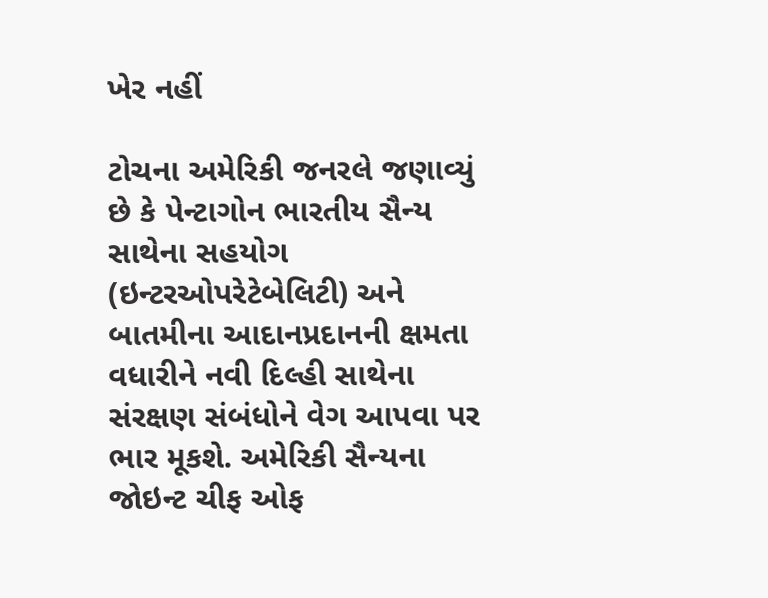ખેર નહીં

ટોચના અમેરિકી જનરલે જણાવ્યું છે કે પેન્ટાગોન ભારતીય સૈન્ય સાથેના સહયોગ (ઇન્ટરઓપરેટેબેલિટી) અને બાતમીના આદાનપ્રદાનની ક્ષમતા વધારીને નવી દિલ્હી સાથેના સંરક્ષણ સંબંધોને વેગ આપવા પર ભાર મૂકશે. અમેરિકી સૈન્યના જોઇન્ટ ચીફ ઓફ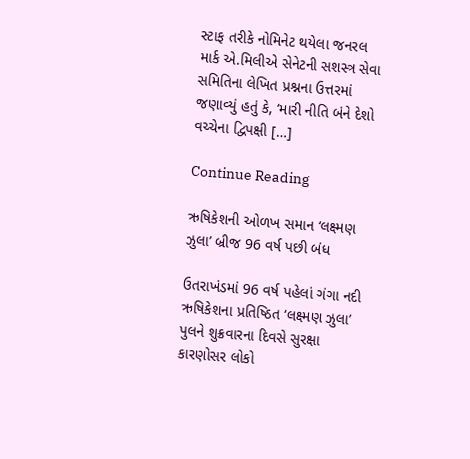સ્ટાફ તરીકે નોમિનેટ થયેલા જનરલ માર્ક એ.મિલીએ સેનેટની સશસ્ત્ર સેવા સમિતિના લેખિત પ્રશ્નના ઉત્તરમાં જણાવ્યું હતું કે, ‘મારી નીતિ બંને દેશો વચ્ચેના દ્વિપક્ષી […]

Continue Reading

ઋષિકેશની ઓળખ સમાન ‘લક્ષ્મણ ઝુલા’ બ્રીજ 96 વર્ષ પછી બંધ

ઉતરાખંડમાં 96 વર્ષ પહેલાં ગંગા નદી ઋષિકેશના પ્રતિષ્ઠિત ‘લક્ષ્મણ ઝુલા’ પુલને શુક્રવારના દિવસે સુરક્ષા કારણોસર લોકો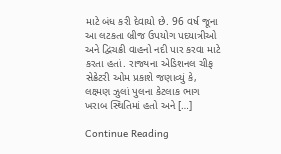માટે બંધ કરી દેવાયો છે. 96 વર્ષ જૂના આ લટકતા બ્રીજ ઉપયોગ પદયાત્રીઓ અને દ્વિચક્રી વાહનો નદી પાર કરવા માટે કરતા હતાં. રાજ્યના એડિશનલ ચીફ સેક્રેટરી ઓમ પ્રકાશે જણાવ્યું કે, લક્ષ્મણ ઝુલાં પુલના કેટલાક ભાગ ખરાબ સ્થિતિમાં હતો અને […]

Continue Reading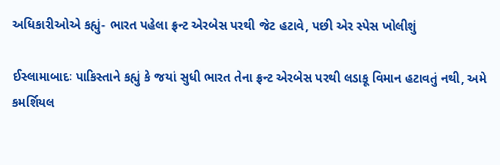અધિકારીઓએ કહ્યું- ભારત પહેલા ફ્રન્ટ એરબેસ પરથી જેટ હટાવે, પછી એર સ્પેસ ખોલીશું

ઈસ્લામાબાદઃ પાકિસ્તાને કહ્યું કે જયાં સુધી ભારત તેના ફ્રન્ટ એરબેસ પરથી લડાકૂ વિમાન હટાવતું નથી, અમે કમર્શિયલ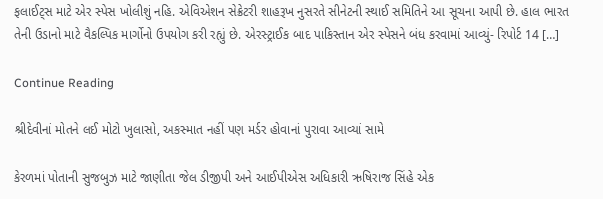ફલાઈટ્સ માટે એર સ્પેસ ખોલીશું નહિ. એવિએશન સેક્રેટરી શાહરૂખ નુસરતે સીનેટની સ્થાઈ સમિતિને આ સૂચના આપી છે. હાલ ભારત તેની ઉડાનો માટે વૈકલ્પિક માર્ગોનો ઉપયોગ કરી રહ્યું છે. એરસ્ટ્રાઈક બાદ પાકિસ્તાન એર સ્પેસને બંધ કરવામાં આવ્યું- રિપોર્ટ 14 […]

Continue Reading

શ્રીદેવીનાં મોતને લઈ મોટો ખુલાસો, અકસ્માત નહીં પણ મર્ડર હોવાનાં પુરાવા આવ્યાં સામે

કેરળમાં પોતાની સુજબુઝ માટે જાણીતા જેલ ડીજીપી અને આઈપીએસ અધિકારી ઋષિરાજ સિંહે એક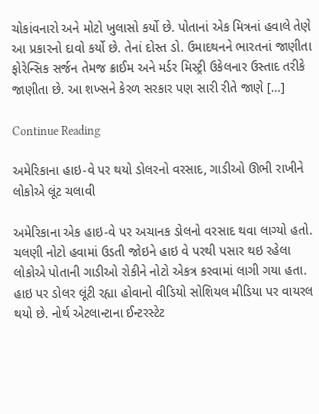ચોકાંવનારો અને મોટો ખુલાસો કર્યો છે. પોતાનાં એક મિત્રનાં હવાલે તેણે આ પ્રકારનો દાવો કર્યો છે. તેનાં દોસ્ત ડો. ઉમાદથનને ભારતનાં જાણીતા ફોરેન્સિક સર્જન તેમજ ક્રાઈમ અને મર્ડર મિસ્ટ્રી ઉકેલનાર ઉસ્તાદ તરીકે જાણીતા છે. આ શખ્સને કેરળ સરકાર પણ સારી રીતે જાણે […]

Continue Reading

અમેરિકાના હાઇ-વે પર થયો ડોલરનો વરસાદ, ગાડીઓ ઊભી રાખીને લોકોએ લૂંટ ચલાવી

અમેરિકાના એક હાઇ-વે પર અચાનક ડોલનો વરસાદ થવા લાગ્યો હતો. ચલણી નોટો હવામાં ઉડતી જોઇને હાઇ વે પરથી પસાર થઇ રહેલા લોકોએ પોતાની ગાડીઓ રોકીને નોટો એકત્ર કરવામાં લાગી ગયા હતા. હાઇ પર ડોલર લૂંટી રહ્યા હોવાનો વીડિયો સોશિયલ મીડિયા પર વાયરલ થયો છે. નોર્થ એટલાન્ટાના ઈન્ટરસ્ટેટ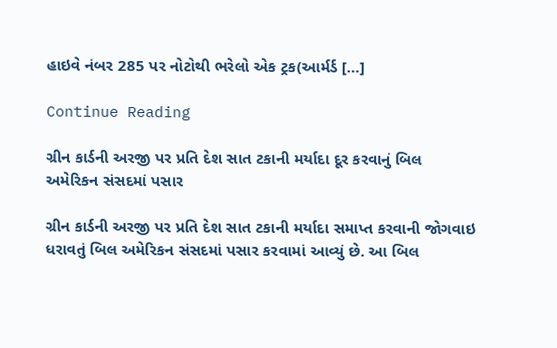હાઇવે નંબર 285 પર નોટોથી ભરેલો એક ટ્રક(આર્મર્ડ […]

Continue Reading

ગ્રીન કાર્ડની અરજી પર પ્રતિ દેશ સાત ટકાની મર્યાદા દૂર કરવાનું બિલ અમેરિકન સંસદમાં પસાર

ગ્રીન કાર્ડની અરજી પર પ્રતિ દેશ સાત ટકાની મર્યાદા સમાપ્ત કરવાની જોગવાઇ ધરાવતું બિલ અમેરિકન સંસદમાં પસાર કરવામાં આવ્યું છે. આ બિલ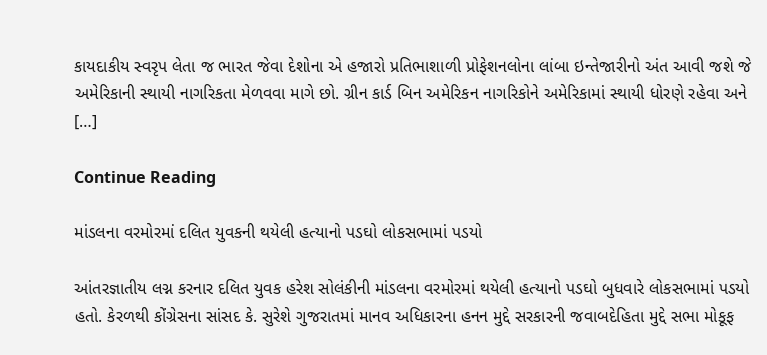કાયદાકીય સ્વરૃપ લેતા જ ભારત જેવા દેશોના એ હજારો પ્રતિભાશાળી પ્રોફેશનલોના લાંબા ઇન્તેજારીનો અંત આવી જશે જે અમેરિકાની સ્થાયી નાગરિકતા મેળવવા માગે છો. ગ્રીન કાર્ડ બિન અમેરિકન નાગરિકોને અમેરિકામાં સ્થાયી ધોરણે રહેવા અને […]

Continue Reading

માંડલના વરમોરમાં દલિત યુવકની થયેલી હત્યાનો પડઘો લોકસભામાં પડયો

આંતરજ્ઞાતીય લગ્ન કરનાર દલિત યુવક હરેશ સોલંકીની માંડલના વરમોરમાં થયેલી હત્યાનો પડઘો બુધવારે લોકસભામાં પડયો હતો. કેરળથી કોંગ્રેસના સાંસદ કે. સુરેશે ગુજરાતમાં માનવ અધિકારના હનન મુદ્દે સરકારની જવાબદેહિતા મુદ્દે સભા મોકૂફ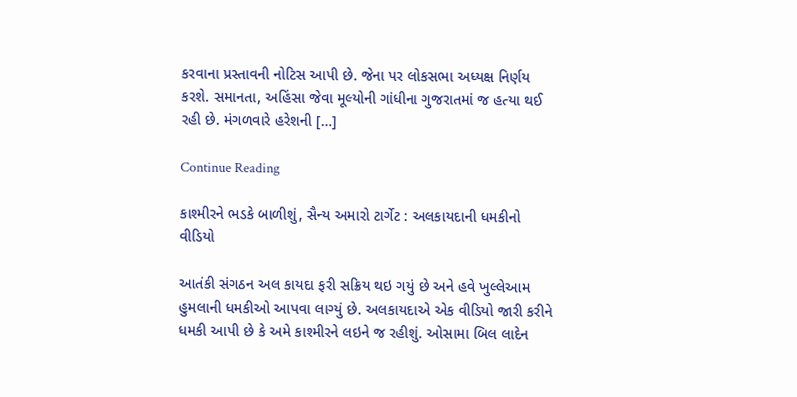કરવાના પ્રસ્તાવની નોટિસ આપી છે. જેના પર લોકસભા અધ્યક્ષ નિર્ણય કરશે. સમાનતા, અહિંસા જેવા મૂલ્યોની ગાંધીના ગુજરાતમાં જ હત્યા થઈ રહી છે. મંગળવારે હરેશની […]

Continue Reading

કાશ્મીરને ભડકે બાળીશું, સૈન્ય અમારો ટાર્ગેટ : અલકાયદાની ધમકીનો વીડિયો

આતંકી સંગઠન અલ કાયદા ફરી સક્રિય થઇ ગયું છે અને હવે ખુલ્લેઆમ હુમલાની ધમકીઓ આપવા લાગ્યું છે. અલકાયદાએ એક વીડિયો જારી કરીને ધમકી આપી છે કે અમે કાશ્મીરને લઇને જ રહીશું. ઓસામા બિલ લાદેન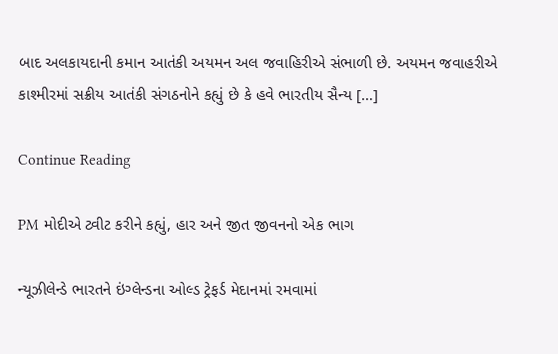બાદ અલકાયદાની કમાન આતંકી અયમન અલ જવાહિરીએ સંભાળી છે. અયમન જવાહરીએ કાશ્મીરમાં સક્રીય આતંકી સંગઠનોને કહ્યું છે કે હવે ભારતીય સૈન્ય […]

Continue Reading

PM મોદીએ ટ્વીટ કરીને કહ્યું, હાર અને જીત જીવનનો એક ભાગ

ન્યૂઝીલેન્ડે ભારતને ઇંગ્લેન્ડના ઓલ્ડ ટ્રેફર્ડ મેદાનમાં રમવામાં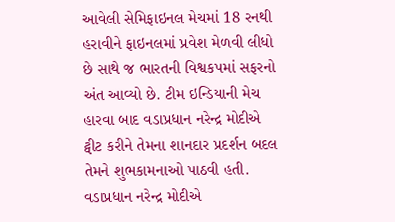આવેલી સેમિફાઇનલ મેચમાં 18 રનથી હરાવીને ફાઇનલમાં પ્રવેશ મેળવી લીધો છે સાથે જ ભારતની વિશ્વકપમાં સફરનો અંત આવ્યો છે. ટીમ ઇન્ડિયાની મેચ હારવા બાદ વડાપ્રધાન નરેન્દ્ર મોદીએ ટ્વીટ કરીને તેમના શાનદાર પ્રદર્શન બદલ તેમને શુભકામનાઓ પાઠવી હતી. વડાપ્રધાન નરેન્દ્ર મોદીએ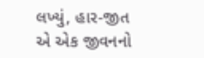લખ્યું, હાર-જીત એ એક જીવનનો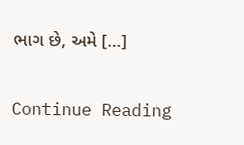ભાગ છે, અમે […]

Continue Reading